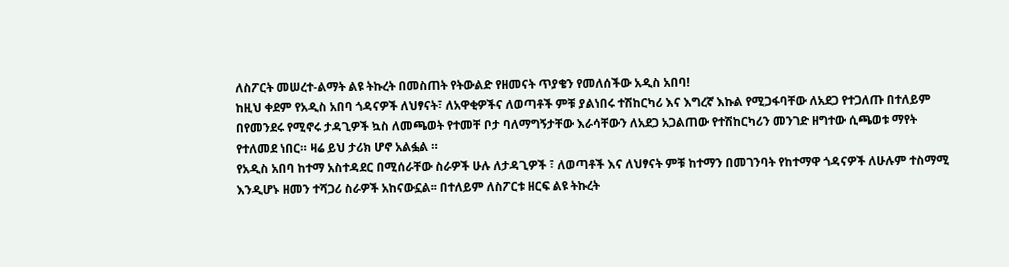ለስፖርት መሠረተ-ልማት ልዩ ትኩረት በመስጠት የትውልድ የዘመናት ጥያቄን የመለሰችው አዲስ አበባ!
ከዚህ ቀደም የአዲስ አበባ ጎዳናዎች ለህፃናት፣ ለአዋቂዎችና ለወጣቶች ምቹ ያልነበሩ ተሽከርካሪ እና እግረኛ እኩል የሚጋፋባቸው ለአደጋ የተጋለጡ በተለይም በየመንደሩ የሚኖሩ ታዳጊዎች ኳስ ለመጫወት የተመቸ ቦታ ባለማግኝታቸው እራሳቸውን ለአደጋ አጋልጠው የተሽከርካሪን መንገድ ዘግተው ሲጫወቱ ማየት የተለመደ ነበር። ዛሬ ይህ ታሪክ ሆኖ አልፏል ።
የአዲስ አበባ ከተማ አስተዳደር በሚሰራቸው ስራዎች ሁሉ ለታዳጊዎች ፣ ለወጣቶች እና ለህፃናት ምቹ ከተማን በመገንባት የከተማዋ ጎዳናዎች ለሁሉም ተስማሚ እንዲሆኑ ዘመን ተሻጋሪ ስራዎች አከናውኗል፡፡ በተለይም ለስፖርቱ ዘርፍ ልዩ ትኩረት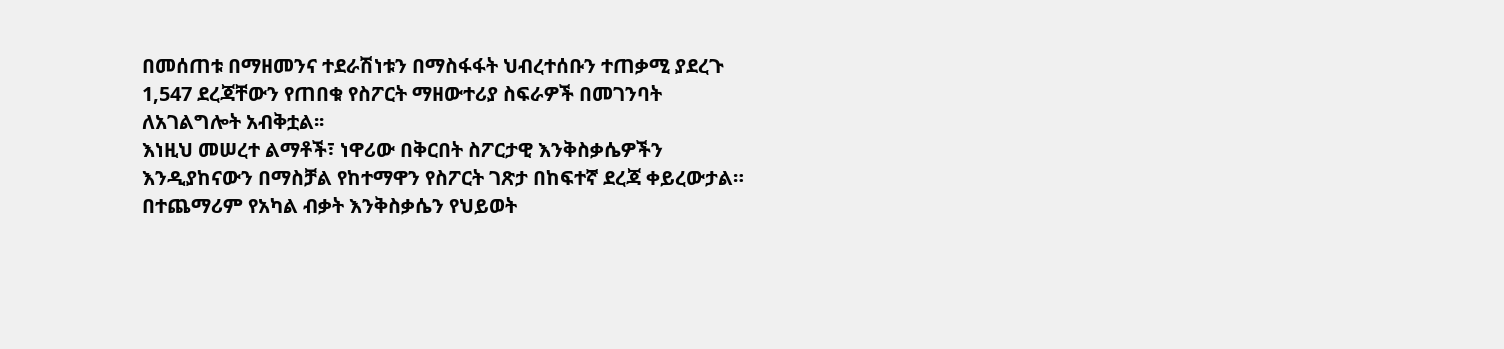በመሰጠቱ በማዘመንና ተደራሽነቱን በማስፋፋት ህብረተሰቡን ተጠቃሚ ያደረጉ 1,547 ደረጃቸውን የጠበቁ የስፖርት ማዘውተሪያ ስፍራዎች በመገንባት ለአገልግሎት አብቅቷል፡፡
እነዚህ መሠረተ ልማቶች፣ ነዋሪው በቅርበት ስፖርታዊ እንቅስቃሴዎችን እንዲያከናውን በማስቻል የከተማዋን የስፖርት ገጽታ በከፍተኛ ደረጃ ቀይረውታል።
በተጨማሪም የአካል ብቃት እንቅስቃሴን የህይወት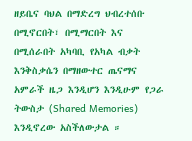ዘይቤና ባህል በማድረግ ህብረተሰቡ በሚኖርበት፣ በሚማርበት እና በሚሰራበት አካባቢ የአካል ብቃት እንቅስቃሴን በማዘውተር ጤናማና አምራች ዜጋ እንዲሆን እንዲሁም የጋራ ትውስታ (Shared Memories) እንዲኖረው አስችለውታል ።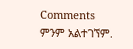Comments
ምንም አልተገኘም.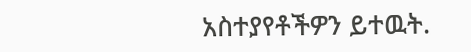አስተያየቶችዎን ይተዉት.